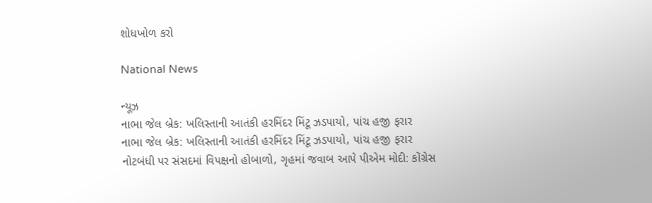શોધખોળ કરો

National News

ન્યૂઝ
નાભા જેલ બ્રેક: ખલિસ્તાની આતંકી હરમિંદર મિંટૂ ઝડપાયો, પાંચ હજી ફરાર
નાભા જેલ બ્રેક: ખલિસ્તાની આતંકી હરમિંદર મિંટૂ ઝડપાયો, પાંચ હજી ફરાર
નોટબંધી પર સંસદમાં વિપક્ષનો હોબાળો, ગૃહમાં જવાબ આપે પીએમ મોદી: કોંગ્રેસ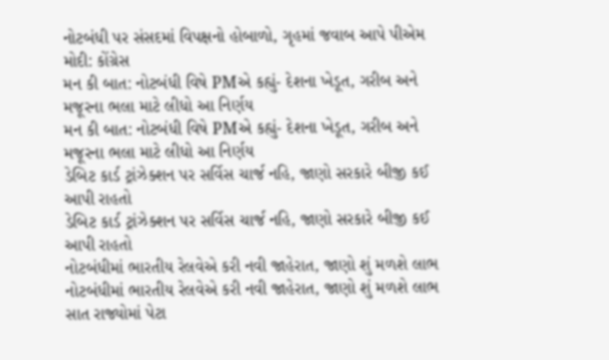નોટબંધી પર સંસદમાં વિપક્ષનો હોબાળો, ગૃહમાં જવાબ આપે પીએમ મોદી: કોંગ્રેસ
મન કી બાત: નોટબંધી વિષે PMએ કહ્યું- દેશના ખેડૂત, ગરીબ અને મજૂરના ભલા માટે લીધો આ નિર્ણય
મન કી બાત: નોટબંધી વિષે PMએ કહ્યું- દેશના ખેડૂત, ગરીબ અને મજૂરના ભલા માટે લીધો આ નિર્ણય
ડેબિટ કાર્ડ ટ્રાંઝેક્શન પર સર્વિસ ચાર્જ નહિ, જાણો સરકારે બીજી કઈ આપી રાહતો
ડેબિટ કાર્ડ ટ્રાંઝેક્શન પર સર્વિસ ચાર્જ નહિ, જાણો સરકારે બીજી કઈ આપી રાહતો
નોટબંધીમાં ભારતીય રેલવેએ કરી નવી જાહેરાત, જાણો શું મળશે લાભ
નોટબંધીમાં ભારતીય રેલવેએ કરી નવી જાહેરાત, જાણો શું મળશે લાભ
સાત રાજ્યોમાં પેટા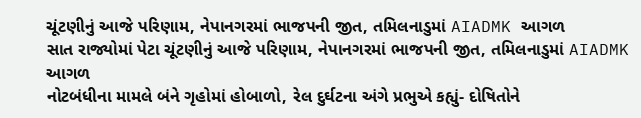ચૂંટણીનું આજે પરિણામ, નેપાનગરમાં ભાજપની જીત, તમિલનાડુમાં AIADMK આગળ
સાત રાજ્યોમાં પેટા ચૂંટણીનું આજે પરિણામ, નેપાનગરમાં ભાજપની જીત, તમિલનાડુમાં AIADMK આગળ
નોટબંધીના મામલે બંને ગૃહોમાં હોબાળો, રેલ દુર્ઘટના અંગે પ્રભુએ કહ્યું- દોષિતોને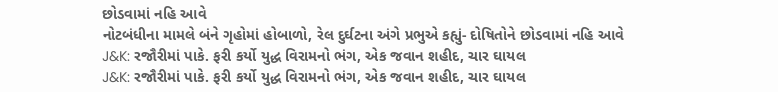છોડવામાં નહિ આવે
નોટબંધીના મામલે બંને ગૃહોમાં હોબાળો, રેલ દુર્ઘટના અંગે પ્રભુએ કહ્યું- દોષિતોને છોડવામાં નહિ આવે
J&K: રજૌરીમાં પાકે. ફરી કર્યો યુદ્ધ વિરામનો ભંગ, એક જવાન શહીદ, ચાર ઘાયલ
J&K: રજૌરીમાં પાકે. ફરી કર્યો યુદ્ધ વિરામનો ભંગ, એક જવાન શહીદ, ચાર ઘાયલ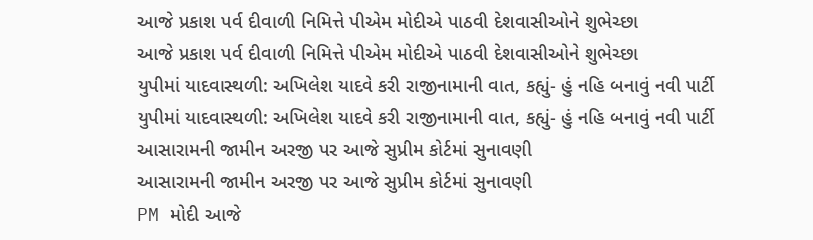આજે પ્રકાશ પર્વ દીવાળી નિમિત્તે પીએમ મોદીએ પાઠવી દેશવાસીઓને શુભેચ્છા
આજે પ્રકાશ પર્વ દીવાળી નિમિત્તે પીએમ મોદીએ પાઠવી દેશવાસીઓને શુભેચ્છા
યુપીમાં યાદવાસ્થળી: અખિલેશ યાદવે કરી રાજીનામાની વાત, કહ્યું- હું નહિ બનાવું નવી પાર્ટી
યુપીમાં યાદવાસ્થળી: અખિલેશ યાદવે કરી રાજીનામાની વાત, કહ્યું- હું નહિ બનાવું નવી પાર્ટી
આસારામની જામીન અરજી પર આજે સુપ્રીમ કોર્ટમાં સુનાવણી
આસારામની જામીન અરજી પર આજે સુપ્રીમ કોર્ટમાં સુનાવણી
PM મોદી આજે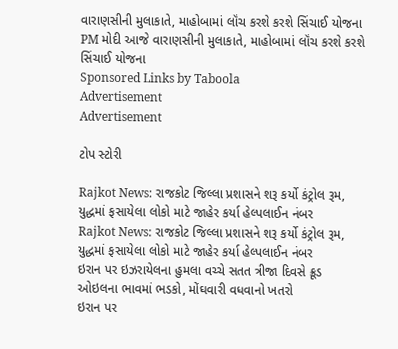વારાણસીની મુલાકાતે, માહોબામાં લૉંચ કરશે કરશે સિંચાઈ યોજના
PM મોદી આજે વારાણસીની મુલાકાતે, માહોબામાં લૉંચ કરશે કરશે સિંચાઈ યોજના
Sponsored Links by Taboola
Advertisement
Advertisement

ટોપ સ્ટોરી

Rajkot News: રાજકોટ જિલ્લા પ્રશાસને શરૂ કર્યો કંટ્રોલ રૂમ, યુદ્ધમાં ફસાયેલા લોકો માટે જાહેર કર્યા હેલ્પલાઈન નંબર
Rajkot News: રાજકોટ જિલ્લા પ્રશાસને શરૂ કર્યો કંટ્રોલ રૂમ, યુદ્ધમાં ફસાયેલા લોકો માટે જાહેર કર્યા હેલ્પલાઈન નંબર
ઇરાન પર ઇઝરાયેલના હુમલા વચ્ચે સતત ત્રીજા દિવસે ક્રૂડ ઓઇલના ભાવમાં ભડકો, મોંઘવારી વધવાનો ખતરો
ઇરાન પર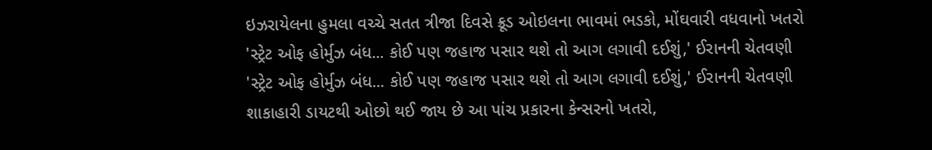ઇઝરાયેલના હુમલા વચ્ચે સતત ત્રીજા દિવસે ક્રૂડ ઓઇલના ભાવમાં ભડકો, મોંઘવારી વધવાનો ખતરો
'સ્ટ્રેટ ઓફ હોર્મુઝ બંધ... કોઈ પણ જહાજ પસાર થશે તો આગ લગાવી દઈશું,' ઈરાનની ચેતવણી
'સ્ટ્રેટ ઓફ હોર્મુઝ બંધ... કોઈ પણ જહાજ પસાર થશે તો આગ લગાવી દઈશું,' ઈરાનની ચેતવણી
શાકાહારી ડાયટથી ઓછો થઈ જાય છે આ પાંચ પ્રકારના કેન્સરનો ખતરો,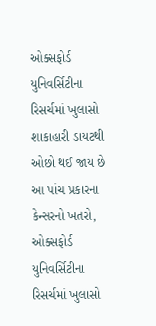ઓક્સફોર્ડ યુનિવર્સિટીના રિસર્ચમાં ખુલાસો
શાકાહારી ડાયટથી ઓછો થઈ જાય છે આ પાંચ પ્રકારના કેન્સરનો ખતરો, ઓક્સફોર્ડ યુનિવર્સિટીના રિસર્ચમાં ખુલાસો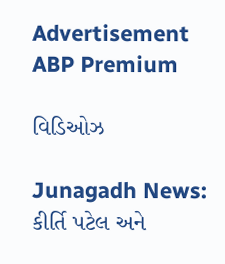Advertisement
ABP Premium

વિડિઓઝ

Junagadh News: કીર્તિ પટેલ અને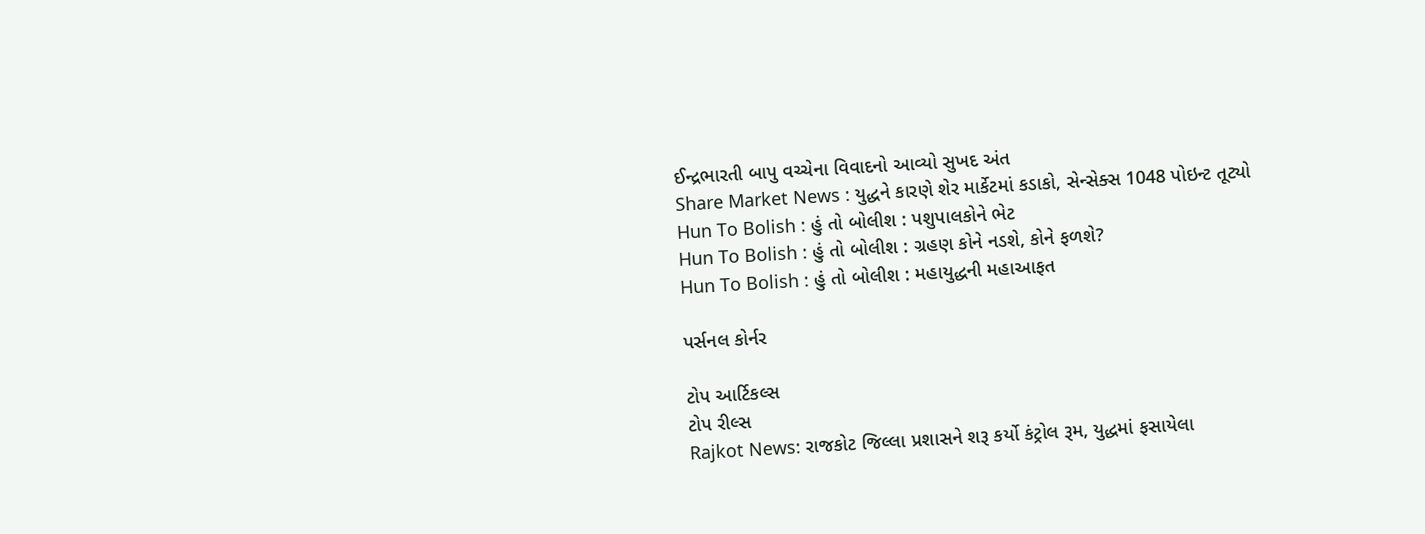ઈન્દ્રભારતી બાપુ વચ્ચેના વિવાદનો આવ્યો સુખદ અંત
Share Market News : યુદ્ધને કારણે શેર માર્કેટમાં કડાકો, સેન્સેક્સ 1048 પોઇન્ટ તૂટ્યો
Hun To Bolish : હું તો બોલીશ : પશુપાલકોને ભેટ
Hun To Bolish : હું તો બોલીશ : ગ્રહણ કોને નડશે, કોને ફળશે?
Hun To Bolish : હું તો બોલીશ : મહાયુદ્ધની મહાઆફત

પર્સનલ કોર્નર

ટોપ આર્ટિકલ્સ
ટોપ રીલ્સ
Rajkot News: રાજકોટ જિલ્લા પ્રશાસને શરૂ કર્યો કંટ્રોલ રૂમ, યુદ્ધમાં ફસાયેલા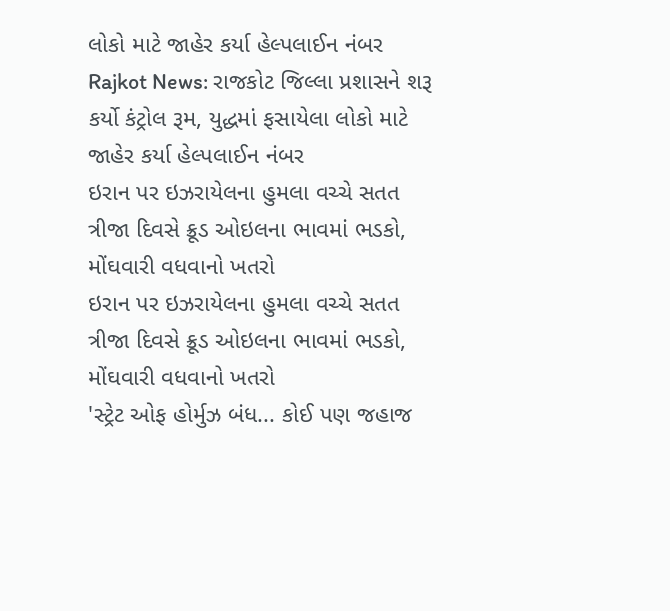લોકો માટે જાહેર કર્યા હેલ્પલાઈન નંબર
Rajkot News: રાજકોટ જિલ્લા પ્રશાસને શરૂ કર્યો કંટ્રોલ રૂમ, યુદ્ધમાં ફસાયેલા લોકો માટે જાહેર કર્યા હેલ્પલાઈન નંબર
ઇરાન પર ઇઝરાયેલના હુમલા વચ્ચે સતત ત્રીજા દિવસે ક્રૂડ ઓઇલના ભાવમાં ભડકો, મોંઘવારી વધવાનો ખતરો
ઇરાન પર ઇઝરાયેલના હુમલા વચ્ચે સતત ત્રીજા દિવસે ક્રૂડ ઓઇલના ભાવમાં ભડકો, મોંઘવારી વધવાનો ખતરો
'સ્ટ્રેટ ઓફ હોર્મુઝ બંધ... કોઈ પણ જહાજ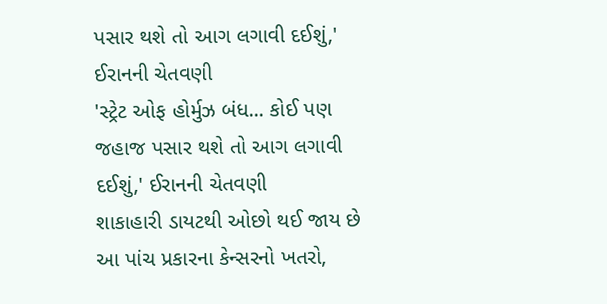પસાર થશે તો આગ લગાવી દઈશું,' ઈરાનની ચેતવણી
'સ્ટ્રેટ ઓફ હોર્મુઝ બંધ... કોઈ પણ જહાજ પસાર થશે તો આગ લગાવી દઈશું,' ઈરાનની ચેતવણી
શાકાહારી ડાયટથી ઓછો થઈ જાય છે આ પાંચ પ્રકારના કેન્સરનો ખતરો,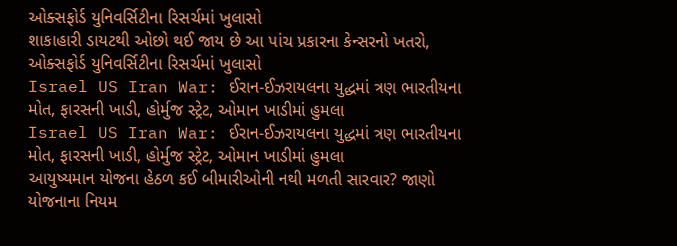ઓક્સફોર્ડ યુનિવર્સિટીના રિસર્ચમાં ખુલાસો
શાકાહારી ડાયટથી ઓછો થઈ જાય છે આ પાંચ પ્રકારના કેન્સરનો ખતરો, ઓક્સફોર્ડ યુનિવર્સિટીના રિસર્ચમાં ખુલાસો
Israel US Iran War: ઈરાન-ઈઝરાયલના યુદ્ધમાં ત્રણ ભારતીયના મોત, ફારસની ખાડી, હોર્મુજ સ્ટ્રેટ, ઓમાન ખાડીમાં હુમલા
Israel US Iran War: ઈરાન-ઈઝરાયલના યુદ્ધમાં ત્રણ ભારતીયના મોત, ફારસની ખાડી, હોર્મુજ સ્ટ્રેટ, ઓમાન ખાડીમાં હુમલા
આયુષ્યમાન યોજના હેઠળ કઈ બીમારીઓની નથી મળતી સારવાર? જાણો યોજનાના નિયમ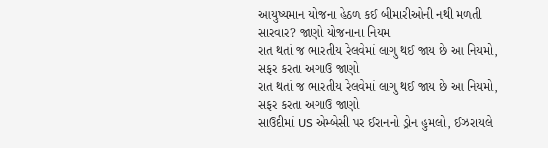આયુષ્યમાન યોજના હેઠળ કઈ બીમારીઓની નથી મળતી સારવાર? જાણો યોજનાના નિયમ
રાત થતાં જ ભારતીય રેલવેમાં લાગુ થઈ જાય છે આ નિયમો, સફર કરતા અગાઉ જાણો
રાત થતાં જ ભારતીય રેલવેમાં લાગુ થઈ જાય છે આ નિયમો, સફર કરતા અગાઉ જાણો
સાઉદીમાં US એમ્બેસી પર ઈરાનનો ડ્રોન હુમલો, ઈઝરાયલે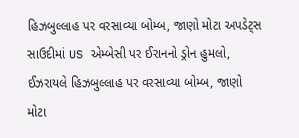હિઝબુલ્લાહ પર વરસાવ્યા બોમ્બ, જાણો મોટા અપડેટ્સ
સાઉદીમાં US એમ્બેસી પર ઈરાનનો ડ્રોન હુમલો, ઈઝરાયલે હિઝબુલ્લાહ પર વરસાવ્યા બોમ્બ, જાણો મોટા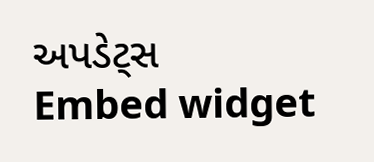અપડેટ્સ
Embed widget